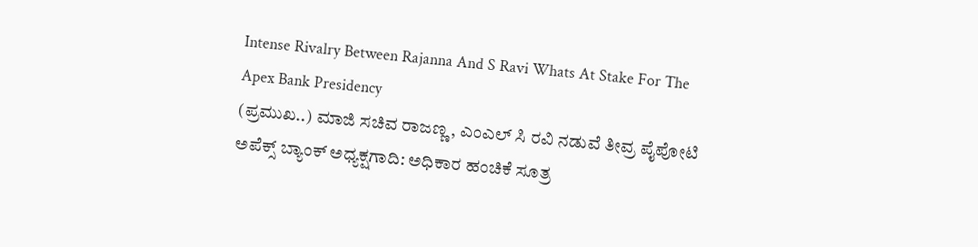Intense Rivalry Between Rajanna And S Ravi Whats At Stake For The Apex Bank Presidency
(ಪ್ರಮುಖ..) ಮಾಜಿ ಸಚಿವ ರಾಜಣ್ಣ, ಎಂಎಲ್ ಸಿ ರವಿ ನಡುವೆ ತೀವ್ರ ಪೈಪೋಟಿ ಅಪೆಕ್ಸ್ ಬ್ಯಾಂಕ್ ಅಧ್ಯಕ್ಷಗಾದಿ: ಅಧಿಕಾರ ಹಂಚಿಕೆ ಸೂತ್ರ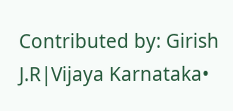Contributed by: Girish J.R|Vijaya Karnataka•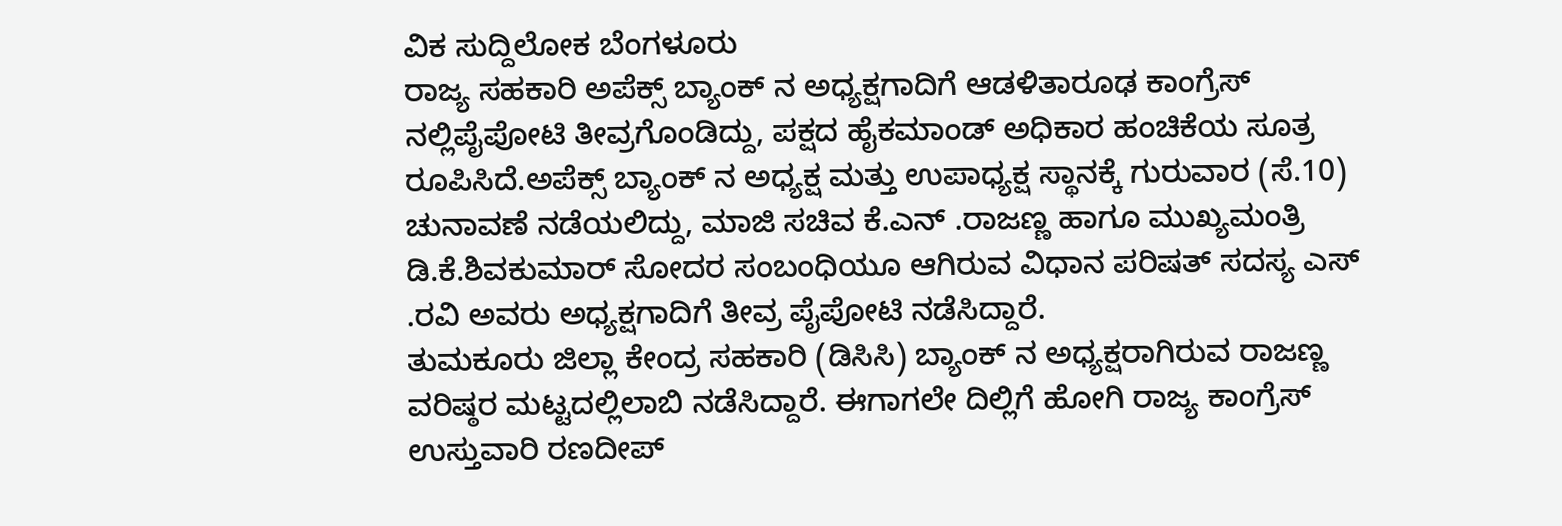ವಿಕ ಸುದ್ದಿಲೋಕ ಬೆಂಗಳೂರು
ರಾಜ್ಯ ಸಹಕಾರಿ ಅಪೆಕ್ಸ್ ಬ್ಯಾಂಕ್ ನ ಅಧ್ಯಕ್ಷಗಾದಿಗೆ ಆಡಳಿತಾರೂಢ ಕಾಂಗ್ರೆಸ್ ನಲ್ಲಿಪೈಪೋಟಿ ತೀವ್ರಗೊಂಡಿದ್ದು, ಪಕ್ಷದ ಹೈಕಮಾಂಡ್ ಅಧಿಕಾರ ಹಂಚಿಕೆಯ ಸೂತ್ರ ರೂಪಿಸಿದೆ.ಅಪೆಕ್ಸ್ ಬ್ಯಾಂಕ್ ನ ಅಧ್ಯಕ್ಷ ಮತ್ತು ಉಪಾಧ್ಯಕ್ಷ ಸ್ಥಾನಕ್ಕೆ ಗುರುವಾರ (ಸೆ.10) ಚುನಾವಣೆ ನಡೆಯಲಿದ್ದು, ಮಾಜಿ ಸಚಿವ ಕೆ.ಎನ್ .ರಾಜಣ್ಣ ಹಾಗೂ ಮುಖ್ಯಮಂತ್ರಿ ಡಿ.ಕೆ.ಶಿವಕುಮಾರ್ ಸೋದರ ಸಂಬಂಧಿಯೂ ಆಗಿರುವ ವಿಧಾನ ಪರಿಷತ್ ಸದಸ್ಯ ಎಸ್ .ರವಿ ಅವರು ಅಧ್ಯಕ್ಷಗಾದಿಗೆ ತೀವ್ರ ಪೈಪೋಟಿ ನಡೆಸಿದ್ದಾರೆ.
ತುಮಕೂರು ಜಿಲ್ಲಾ ಕೇಂದ್ರ ಸಹಕಾರಿ (ಡಿಸಿಸಿ) ಬ್ಯಾಂಕ್ ನ ಅಧ್ಯಕ್ಷರಾಗಿರುವ ರಾಜಣ್ಣ ವರಿಷ್ಠರ ಮಟ್ಟದಲ್ಲಿಲಾಬಿ ನಡೆಸಿದ್ದಾರೆ. ಈಗಾಗಲೇ ದಿಲ್ಲಿಗೆ ಹೋಗಿ ರಾಜ್ಯ ಕಾಂಗ್ರೆಸ್ ಉಸ್ತುವಾರಿ ರಣದೀಪ್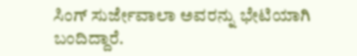ಸಿಂಗ್ ಸುರ್ಜೇವಾಲಾ ಅವರನ್ನು ಭೇಟಿಯಾಗಿ ಬಂದಿದ್ದಾರೆ.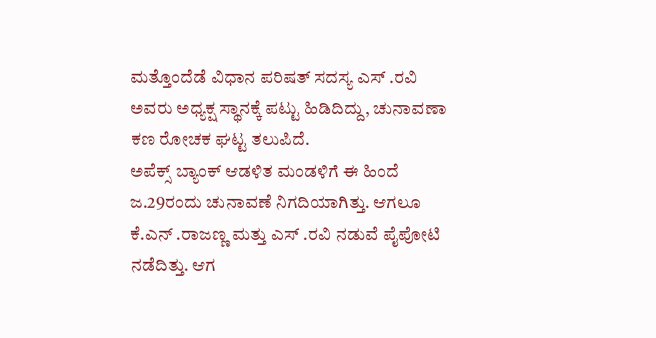ಮತ್ತೊಂದೆಡೆ ವಿಧಾನ ಪರಿಷತ್ ಸದಸ್ಯ ಎಸ್ .ರವಿ ಅವರು ಅಧ್ಯಕ್ಷ ಸ್ಥಾನಕ್ಕೆ ಪಟ್ಟು ಹಿಡಿದಿದ್ದು, ಚುನಾವಣಾ ಕಣ ರೋಚಕ ಘಟ್ಟ ತಲುಪಿದೆ.
ಅಪೆಕ್ಸ್ ಬ್ಯಾಂಕ್ ಆಡಳಿತ ಮಂಡಳಿಗೆ ಈ ಹಿಂದೆ ಜ.29ರಂದು ಚುನಾವಣೆ ನಿಗದಿಯಾಗಿತ್ತು. ಆಗಲೂ ಕೆ.ಎನ್ .ರಾಜಣ್ಣ ಮತ್ತು ಎಸ್ .ರವಿ ನಡುವೆ ಪೈಪೋಟಿ ನಡೆದಿತ್ತು. ಆಗ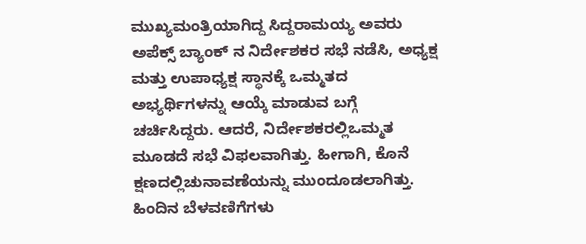ಮುಖ್ಯಮಂತ್ರಿಯಾಗಿದ್ದ ಸಿದ್ದರಾಮಯ್ಯ ಅವರು ಅಪೆಕ್ಸ್ ಬ್ಯಾಂಕ್ ನ ನಿರ್ದೇಶಕರ ಸಭೆ ನಡೆಸಿ, ಅಧ್ಯಕ್ಷ ಮತ್ತು ಉಪಾಧ್ಯಕ್ಷ ಸ್ಥಾನಕ್ಕೆ ಒಮ್ಮತದ ಅಭ್ಯರ್ಥಿಗಳನ್ನು ಆಯ್ಕೆ ಮಾಡುವ ಬಗ್ಗೆ ಚರ್ಚಿಸಿದ್ದರು. ಆದರೆ, ನಿರ್ದೇಶಕರಲ್ಲಿಒಮ್ಮತ ಮೂಡದೆ ಸಭೆ ವಿಫಲವಾಗಿತ್ತು. ಹೀಗಾಗಿ, ಕೊನೆ ಕ್ಷಣದಲ್ಲಿಚುನಾವಣೆಯನ್ನು ಮುಂದೂಡಲಾಗಿತ್ತು.
ಹಿಂದಿನ ಬೆಳವಣಿಗೆಗಳು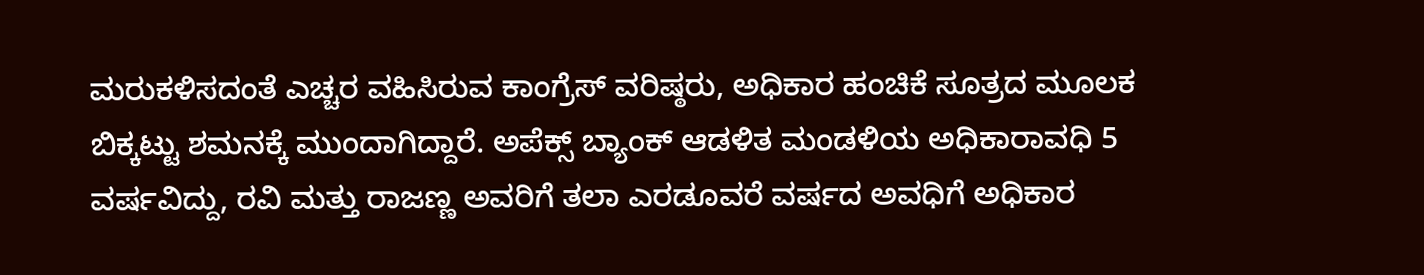ಮರುಕಳಿಸದಂತೆ ಎಚ್ಚರ ವಹಿಸಿರುವ ಕಾಂಗ್ರೆಸ್ ವರಿಷ್ಠರು, ಅಧಿಕಾರ ಹಂಚಿಕೆ ಸೂತ್ರದ ಮೂಲಕ ಬಿಕ್ಕಟ್ಟು ಶಮನಕ್ಕೆ ಮುಂದಾಗಿದ್ದಾರೆ. ಅಪೆಕ್ಸ್ ಬ್ಯಾಂಕ್ ಆಡಳಿತ ಮಂಡಳಿಯ ಅಧಿಕಾರಾವಧಿ 5 ವರ್ಷವಿದ್ದು, ರವಿ ಮತ್ತು ರಾಜಣ್ಣ ಅವರಿಗೆ ತಲಾ ಎರಡೂವರೆ ವರ್ಷದ ಅವಧಿಗೆ ಅಧಿಕಾರ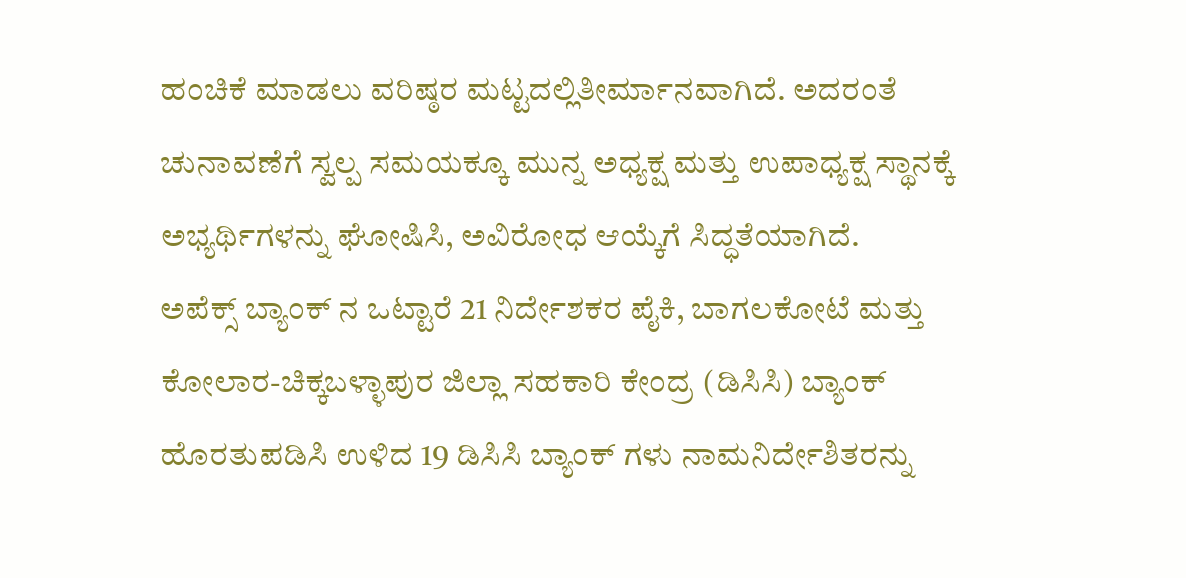ಹಂಚಿಕೆ ಮಾಡಲು ವರಿಷ್ಠರ ಮಟ್ಟದಲ್ಲಿತೀರ್ಮಾನವಾಗಿದೆ. ಅದರಂತೆ ಚುನಾವಣೆಗೆ ಸ್ವಲ್ಪ ಸಮಯಕ್ಕೂ ಮುನ್ನ ಅಧ್ಯಕ್ಷ ಮತ್ತು ಉಪಾಧ್ಯಕ್ಷ ಸ್ಥಾನಕ್ಕೆ ಅಭ್ಯರ್ಥಿಗಳನ್ನು ಘೋಷಿಸಿ, ಅವಿರೋಧ ಆಯ್ಕೆಗೆ ಸಿದ್ಧತೆಯಾಗಿದೆ.
ಅಪೆಕ್ಸ್ ಬ್ಯಾಂಕ್ ನ ಒಟ್ಟಾರೆ 21 ನಿರ್ದೇಶಕರ ಪೈಕಿ, ಬಾಗಲಕೋಟೆ ಮತ್ತು ಕೋಲಾರ-ಚಿಕ್ಕಬಳ್ಳಾಪುರ ಜಿಲ್ಲಾ ಸಹಕಾರಿ ಕೇಂದ್ರ (ಡಿಸಿಸಿ) ಬ್ಯಾಂಕ್ ಹೊರತುಪಡಿಸಿ ಉಳಿದ 19 ಡಿಸಿಸಿ ಬ್ಯಾಂಕ್ ಗಳು ನಾಮನಿರ್ದೇಶಿತರನ್ನು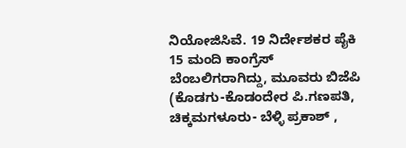ನಿಯೋಜಿಸಿವೆ. 19 ನಿರ್ದೇಶಕರ ಪೈಕಿ 15 ಮಂದಿ ಕಾಂಗ್ರೆಸ್ ಬೆಂಬಲಿಗರಾಗಿದ್ದು, ಮೂವರು ಬಿಜೆಪಿ (ಕೊಡಗು-ಕೊಡಂದೇರ ಪಿ.ಗಣಪತಿ, ಚಿಕ್ಕಮಗಳೂರು- ಬೆಳ್ಳಿ ಪ್ರಕಾಶ್ ,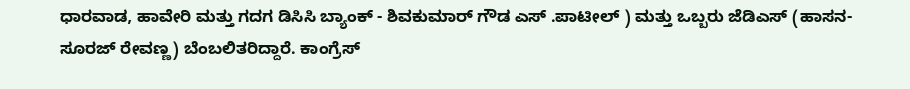ಧಾರವಾಡ, ಹಾವೇರಿ ಮತ್ತು ಗದಗ ಡಿಸಿಸಿ ಬ್ಯಾಂಕ್ - ಶಿವಕುಮಾರ್ ಗೌಡ ಎಸ್ .ಪಾಟೀಲ್ ) ಮತ್ತು ಒಬ್ಬರು ಜೆಡಿಎಸ್ (ಹಾಸನ- ಸೂರಜ್ ರೇವಣ್ಣ) ಬೆಂಬಲಿತರಿದ್ದಾರೆ. ಕಾಂಗ್ರೆಸ್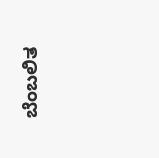ಬೆಂಬಲಿತ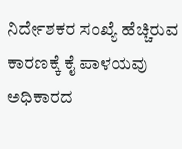ನಿರ್ದೇಶಕರ ಸಂಖ್ಯೆ ಹೆಚ್ಚಿರುವ ಕಾರಣಕ್ಕೆ ಕೈ ಪಾಳಯವು ಅಧಿಕಾರದ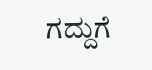ಗದ್ದುಗೆ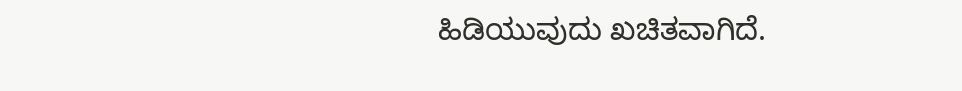ಹಿಡಿಯುವುದು ಖಚಿತವಾಗಿದೆ.